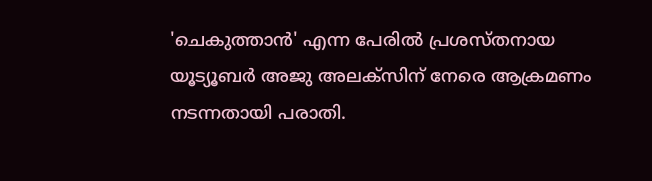'ചെകുത്താൻ' എന്ന പേരിൽ പ്രശസ്തനായ യൂട്യൂബർ അജു അലക്സിന് നേരെ ആക്രമണം നടന്നതായി പരാതി.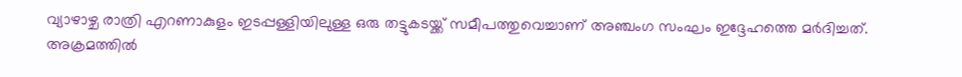വ്യാഴാഴ്ച രാത്രി എറണാകുളം ഇടപ്പള്ളിയിലുള്ള ഒരു തട്ടുകടയ്ക്ക് സമീപത്തുവെച്ചാണ് അഞ്ചംഗ സംഘം ഇദ്ദേഹത്തെ മർദിച്ചത്. അക്രമത്തിൽ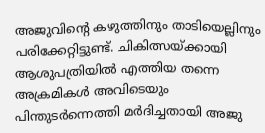അജുവിന്റെ കഴുത്തിനും താടിയെല്ലിനും പരിക്കേറ്റിട്ടുണ്ട്. ചികിത്സയ്ക്കായി ആശുപത്രിയിൽ എത്തിയ തന്നെ അക്രമികൾ അവിടെയും പിന്തുടർന്നെത്തി മർദിച്ചതായി അജു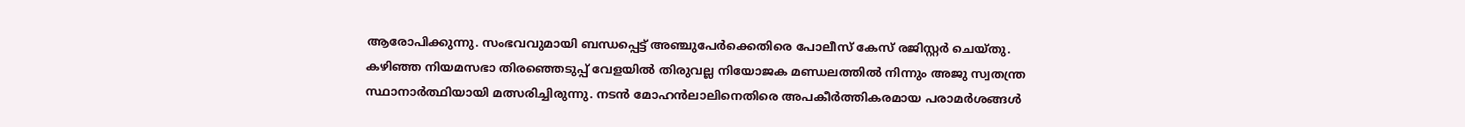ആരോപിക്കുന്നു. സംഭവവുമായി ബന്ധപ്പെട്ട് അഞ്ചുപേർക്കെതിരെ പോലീസ് കേസ് രജിസ്റ്റർ ചെയ്തു.
കഴിഞ്ഞ നിയമസഭാ തിരഞ്ഞെടുപ്പ് വേളയിൽ തിരുവല്ല നിയോജക മണ്ഡലത്തിൽ നിന്നും അജു സ്വതന്ത്ര സ്ഥാനാർത്ഥിയായി മത്സരിച്ചിരുന്നു. നടൻ മോഹൻലാലിനെതിരെ അപകീർത്തികരമായ പരാമർശങ്ങൾ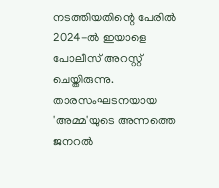നടത്തിയതിന്റെ പേരിൽ 2024-ൽ ഇയാളെ പോലീസ് അറസ്റ്റ് ചെയ്തിരുന്നു. താരസംഘടനയായ 'അമ്മ'യുടെ അന്നത്തെ ജനറൽ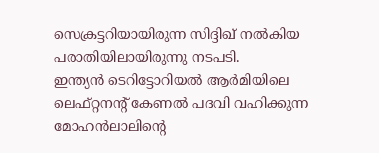സെക്രട്ടറിയായിരുന്ന സിദ്ദിഖ് നൽകിയ പരാതിയിലായിരുന്നു നടപടി.
ഇന്ത്യൻ ടെറിട്ടോറിയൽ ആർമിയിലെ ലെഫ്റ്റനൻ്റ് കേണൽ പദവി വഹിക്കുന്ന മോഹൻലാലിന്റെ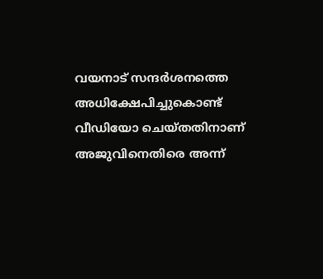വയനാട് സന്ദർശനത്തെ അധിക്ഷേപിച്ചുകൊണ്ട് വീഡിയോ ചെയ്തതിനാണ് അജുവിനെതിരെ അന്ന്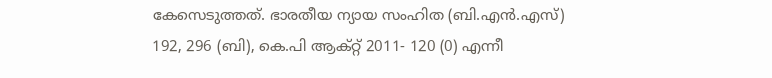കേസെടുത്തത്. ഭാരതീയ ന്യായ സംഹിത (ബി.എൻ.എസ്) 192, 296 (ബി), കെ.പി ആക്റ്റ് 2011- 120 (0) എന്നീ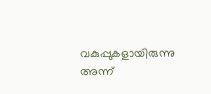വകുപ്പുകളായിരുന്നു അന്ന്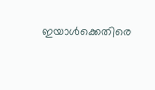ഇയാൾക്കെതിരെ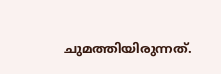ചുമത്തിയിരുന്നത്.